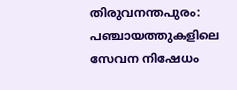തിരുവനന്തപുരം: പഞ്ചായത്തുകളിലെ സേവന നിഷേധം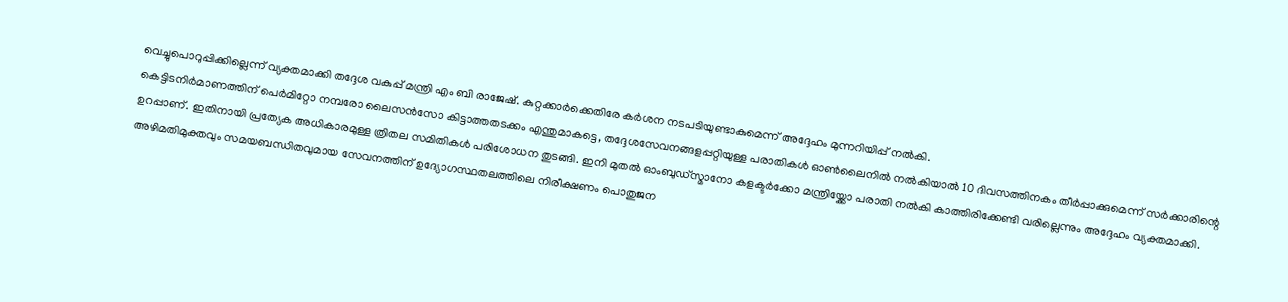വെച്ചുപൊറുപ്പിക്കില്ലെന്ന് വ്യക്തമാക്കി തദ്ദേശ വകുപ്പ് മന്ത്രി എം ബി രാജേഷ്. കുറ്റക്കാർക്കെതിരേ കർശന നടപടിയുണ്ടാകുമെന്ന് അദ്ദേഹം മുന്നറിയിപ്പ് നൽകി.
കെട്ടിടനിർമാണത്തിന് പെർമിറ്റോ നമ്പരോ ലൈസൻസോ കിട്ടാത്തതടക്കം എന്തുമാകട്ടെ, തദ്ദേശസേവനങ്ങളപ്പറ്റിയുള്ള പരാതികൾ ഓൺലൈനിൽ നൽകിയാൽ 10 ദിവസത്തിനകം തീർപ്പാക്കുമെന്ന് സർക്കാരിന്റെ ഉറപ്പാണ്. ഇതിനായി പ്രത്യേക അധികാരമുള്ള ത്രിതല സമിതികൾ പരിശോധന തുടങ്ങി. ഇനി മുതൽ ഓംബുഡ്സ്മാനോ കളക്ടർക്കോ മന്ത്രിയ്ക്കോ പരാതി നൽകി കാത്തിരിക്കേണ്ടി വരില്ലെന്നും അദ്ദേഹം വ്യക്തമാക്കി.
അഴിമതിമുക്തവും സമയബന്ധിതവുമായ സേവനത്തിന് ഉദ്യോഗസ്ഥതലത്തിലെ നിരീക്ഷണം പൊതുജന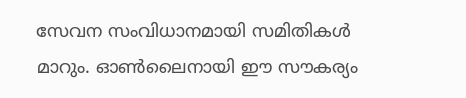സേവന സംവിധാനമായി സമിതികൾ മാറും. ഓൺലൈനായി ഈ സൗകര്യം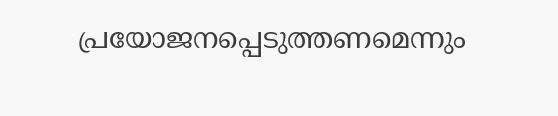പ്രയോജനപ്പെടുത്തണമെന്നും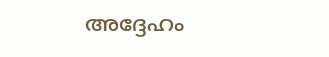അദ്ദേഹം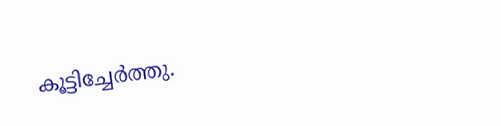കൂട്ടിച്ചേർത്തു.